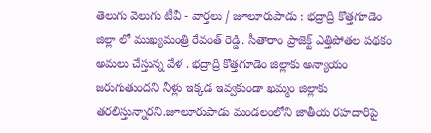తెలుగు వెలుగు టీవీ - వార్తలు / జూలూరుపాడు : భద్రాద్రి కొత్తగూడెం జిల్లా లో ముఖ్యమంత్రి రేవంత్ రెడ్డి. సీతారాం ప్రాజెక్ట్ ఎత్తిపోతల పథకం అమలు చేస్తున్న వేళ . భద్రాద్రి కొత్తగూడెం జిల్లాకు అన్యాయం జరుగుతుందని నీళ్లు ఇక్కడ ఇవ్వకుండా ఖమ్మం జిల్లాకు తరలిస్తున్నారని.జూలూరుపాడు మండలంలోని జాతీయ రహదారిపై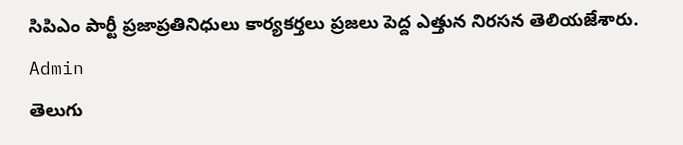సిపిఎం పార్టీ ప్రజాప్రతినిధులు కార్యకర్తలు ప్రజలు పెద్ద ఎత్తున నిరసన తెలియజేశారు.
Admin
తెలుగు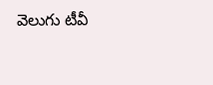వెలుగు టీవీ